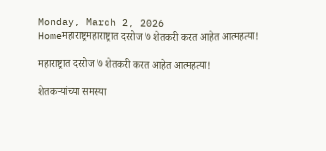Monday, March 2, 2026
Homeमहाराष्ट्रमहाराष्ट्रात दररोज ७ शेतकरी करत आहेत आत्महत्या!

महाराष्ट्रात दररोज ७ शेतकरी करत आहेत आत्महत्या!

शेतकऱ्यांच्या समस्या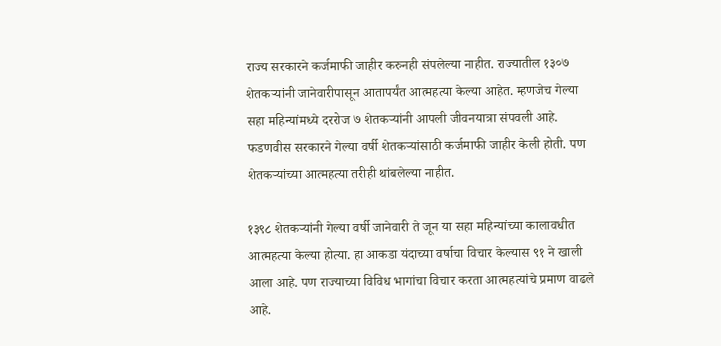राज्य सरकारने कर्जमाफी जाहीर करुनही संपलेल्या नाहीत. राज्यातील १३०७ शेतकऱ्यांनी जानेवारीपासून आतापर्यंत आत्महत्या केल्या आहेत. म्हणजेच गेल्या सहा महिन्यांमध्ये दररोज ७ शेतकऱ्यांनी आपली जीवनयात्रा संपवली आहे. फडणवीस सरकारने गेल्या वर्षी शेतकऱ्यांसाठी कर्जमाफी जाहीर केली होती. पण शेतकऱ्यांच्या आत्महत्या तरीही थांबलेल्या नाहीत.

१३९८ शेतकऱ्यांनी गेल्या वर्षी जानेवारी ते जून या सहा महिन्यांच्या कालावधीत आत्महत्या केल्या होत्या. हा आकडा यंदाच्या वर्षाचा विचार केल्यास ९१ ने खाली आला आहे. पण राज्याच्या विविध भागांचा विचार करता आत्महत्यांचे प्रमाण वाढले आहे.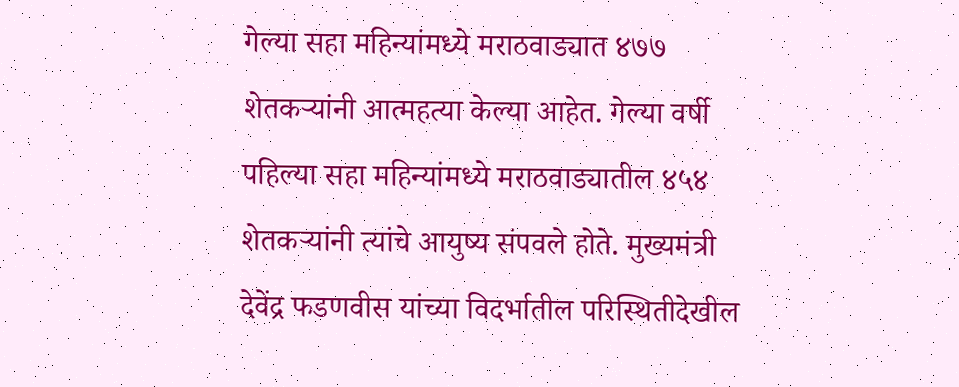गेल्या सहा महिन्यांमध्ये मराठवाड्यात ४७७ शेतकऱ्यांनी आत्महत्या केल्या आहेत. गेल्या वर्षी पहिल्या सहा महिन्यांमध्ये मराठवाड्यातील ४५४ शेतकऱ्यांनी त्यांचे आयुष्य संपवले होते. मुख्यमंत्री देवेंद्र फडणवीस यांच्या विदर्भातील परिस्थितीदेखील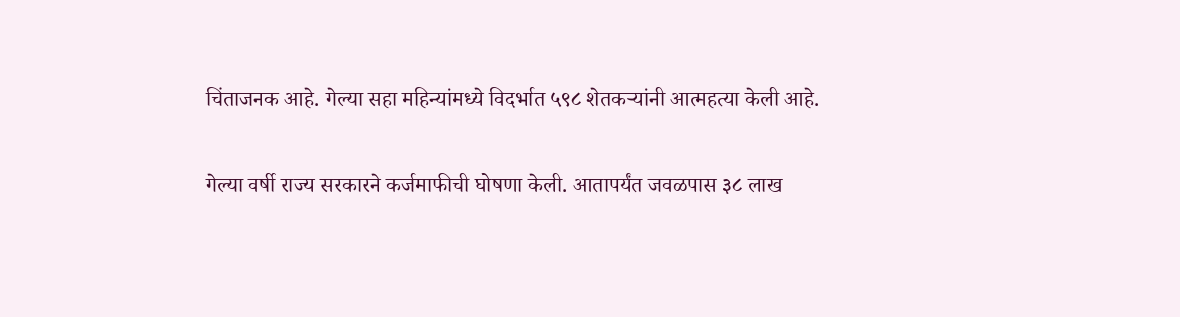चिंताजनक आहे. गेल्या सहा महिन्यांमध्ये विदर्भात ५९८ शेतकऱ्यांनी आत्महत्या केली आहे.

गेल्या वर्षी राज्य सरकारने कर्जमाफीची घोषणा केली. आतापर्यंत जवळपास ३८ लाख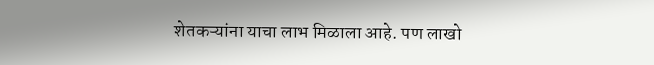शेतकऱ्यांना याचा लाभ मिळाला आहे. पण लाखो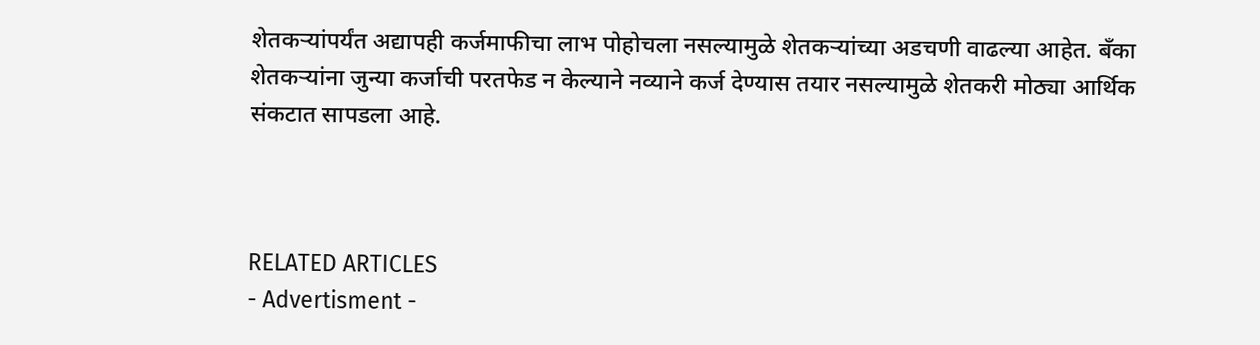शेतकऱ्यांपर्यंत अद्यापही कर्जमाफीचा लाभ पोहोचला नसल्यामुळे शेतकऱ्यांच्या अडचणी वाढल्या आहेत. बँका शेतकऱ्यांना जुन्या कर्जाची परतफेड न केल्याने नव्याने कर्ज देण्यास तयार नसल्यामुळे शेतकरी मोठ्या आर्थिक संकटात सापडला आहे.



RELATED ARTICLES
- Advertisment -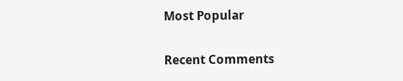Most Popular

Recent Comments